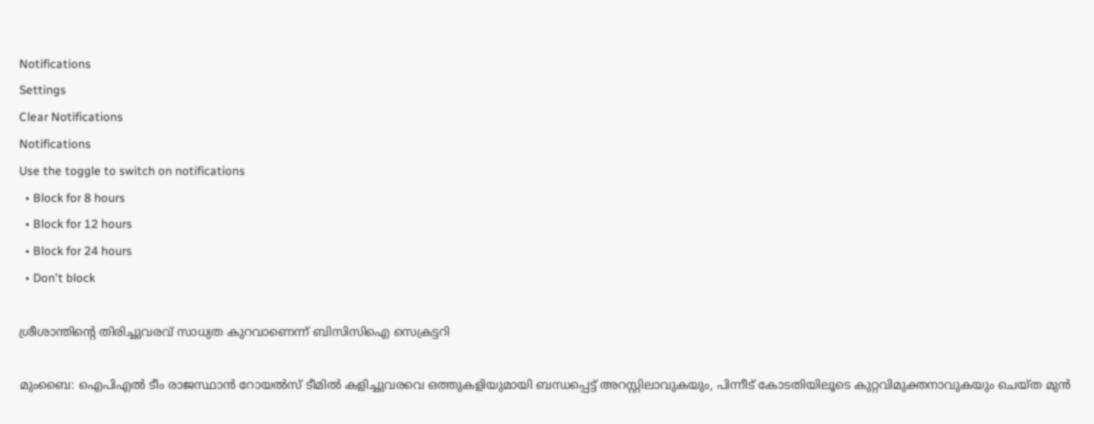Notifications
Settings
Clear Notifications
Notifications
Use the toggle to switch on notifications
  • Block for 8 hours
  • Block for 12 hours
  • Block for 24 hours
  • Don't block

ശ്രീശാന്തിന്റെ തിരിച്ചുവരവ് സാധ്യത കുറവാണെന്ന് ബിസിസിഐ സെക്രട്ടറി

മുംബൈ: ഐപിഎല്‍ ടീം രാജസ്ഥാന്‍ റോയല്‍സ് ടീമില്‍ കളിച്ചുവരവെ ഒത്തുകളിയുമായി ബന്ധപ്പെട്ട് അറസ്റ്റിലാവുകയും, പിന്നീട് കോടതിയിലൂടെ കുറ്റവിമുക്തനാവുകയും ചെയ്ത മുന്‍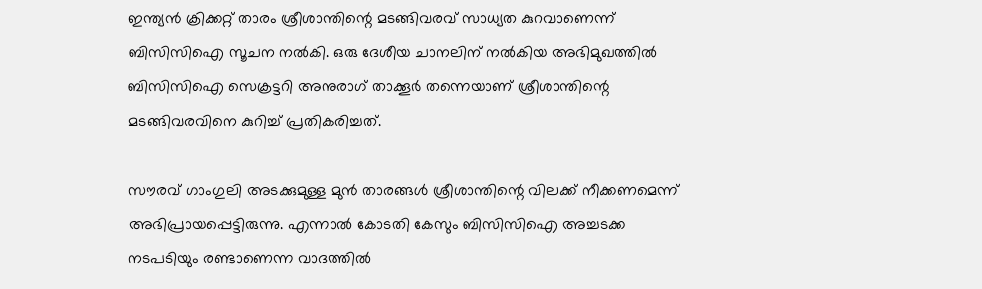ഇന്ത്യന്‍ ക്രിക്കറ്റ് താരം ശ്രീശാന്തിന്റെ മടങ്ങിവരവ് സാധ്യത കുറവാണെന്ന് ബിസിസിഐ സൂചന നല്‍കി. ഒരു ദേശീയ ചാനലിന് നല്‍കിയ അഭിമുഖത്തില്‍ ബിസിസിഐ സെക്രട്ടറി അനുരാഗ് താക്കൂര്‍ തന്നെയാണ് ശ്രീശാന്തിന്റെ മടങ്ങിവരവിനെ കുറിച്ച് പ്രതികരിച്ചത്.

സൗരവ് ഗാംഗുലി അടക്കുമുള്ള മുന്‍ താരങ്ങള്‍ ശ്രീശാന്തിന്റെ വിലക്ക് നീക്കണമെന്ന് അഭിപ്രായപ്പെട്ടിരുന്നു. എന്നാല്‍ കോടതി കേസും ബിസിസിഐ അച്ചടക്ക നടപടിയും രണ്ടാണെന്ന വാദത്തില്‍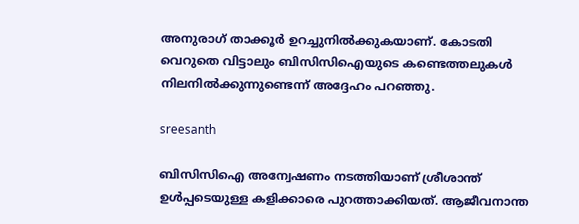അനുരാഗ് താക്കൂര്‍ ഉറച്ചുനില്‍ക്കുകയാണ്. കോടതി വെറുതെ വിട്ടാലും ബിസിസിഐയുടെ കണ്ടെത്തലുകള്‍ നിലനില്‍ക്കുന്നുണ്ടെന്ന് അദ്ദേഹം പറഞ്ഞു.

sreesanth

ബിസിസിഐ അന്വേഷണം നടത്തിയാണ് ശ്രീശാന്ത് ഉള്‍പ്പടെയുള്ള കളിക്കാരെ പുറത്താക്കിയത്. ആജീവനാന്ത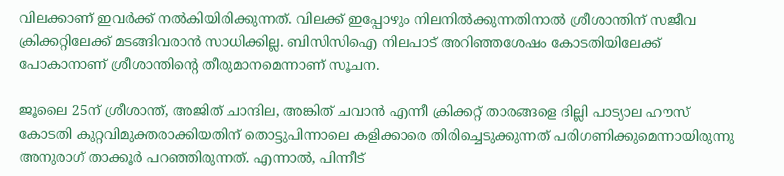വിലക്കാണ് ഇവര്‍ക്ക് നല്‍കിയിരിക്കുന്നത്. വിലക്ക് ഇപ്പോഴും നിലനില്‍ക്കുന്നതിനാല്‍ ശ്രീശാന്തിന് സജീവ ക്രിക്കറ്റിലേക്ക് മടങ്ങിവരാന്‍ സാധിക്കില്ല. ബിസിസിഐ നിലപാട് അറിഞ്ഞശേഷം കോടതിയിലേക്ക് പോകാനാണ് ശ്രീശാന്തിന്റെ തീരുമാനമെന്നാണ് സൂചന.

ജൂലൈ 25ന് ശ്രീശാന്ത്, അജിത് ചാന്ദില, അങ്കിത് ചവാന്‍ എന്നീ ക്രിക്കറ്റ് താരങ്ങളെ ദില്ലി പാട്യാല ഹൗസ് കോടതി കുറ്റവിമുക്തരാക്കിയതിന് തൊട്ടുപിന്നാലെ കളിക്കാരെ തിരിച്ചെടുക്കുന്നത് പരിഗണിക്കുമെന്നായിരുന്നു അനുരാഗ് താക്കൂര്‍ പറഞ്ഞിരുന്നത്. എന്നാല്‍, പിന്നീട്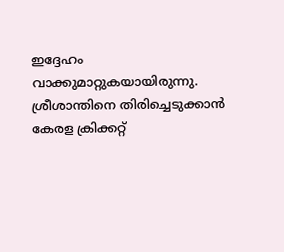ഇദ്ദേഹം വാക്കുമാറ്റുകയായിരുന്നു. ശ്രീശാന്തിനെ തിരിച്ചെടുക്കാന്‍ കേരള ക്രിക്കറ്റ്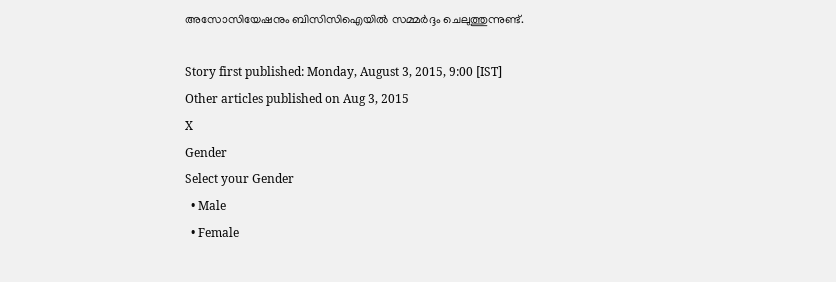അസോസിയേഷനും ബിസിസിഐയില്‍ സമ്മര്‍ദ്ദം ചെലുത്തുന്നുണ്ട്.

Story first published: Monday, August 3, 2015, 9:00 [IST]
Other articles published on Aug 3, 2015
X
Gender
Select your Gender
  • Male
  • Female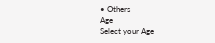• Others
Age
Select your Age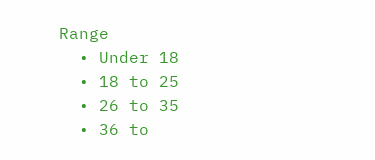Range
  • Under 18
  • 18 to 25
  • 26 to 35
  • 36 to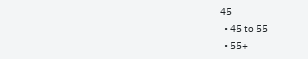45
  • 45 to 55
  • 55+